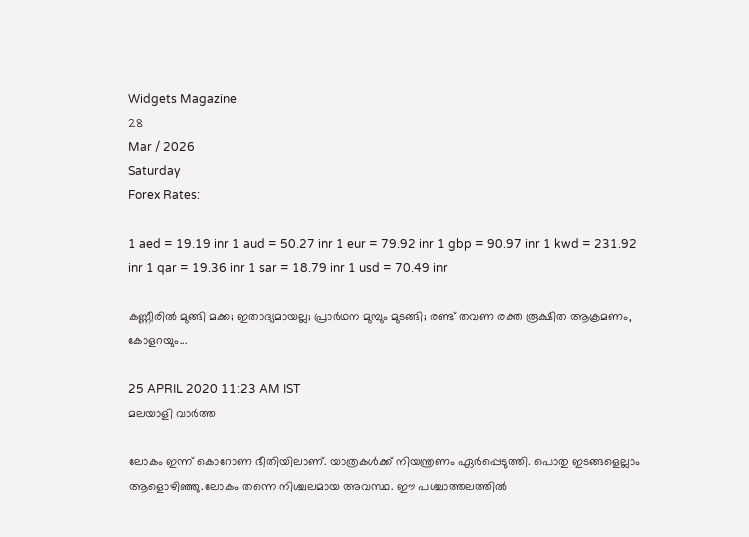Widgets Magazine
28
Mar / 2026
Saturday
Forex Rates:

1 aed = 19.19 inr 1 aud = 50.27 inr 1 eur = 79.92 inr 1 gbp = 90.97 inr 1 kwd = 231.92 inr 1 qar = 19.36 inr 1 sar = 18.79 inr 1 usd = 70.49 inr

കണ്ണീരിൽ മുങ്ങി മക്ക; ഇതാദ്യമായല്ല; പ്രാര്‍ഥന മുമ്പും മുടങ്ങി; രണ്ട് തവണ രക്ത രൂക്ഷിത ആക്രമണം, കോളറയും...

25 APRIL 2020 11:23 AM IST
മലയാളി വാര്‍ത്ത

ലോകം ഇന്ന് കൊറോണ ഭീതിയിലാണ്. യാത്രകള്‍ക്ക് നിയന്ത്രണം ഏര്‍പ്പെടുത്തി. പൊതു ഇടങ്ങളെല്ലാം ആളൊഴിഞ്ഞു.ലോകം തന്നെ നിശ്ചലമായ അവസ്ഥ. ഈ പശ്ചാത്തലത്തില്‍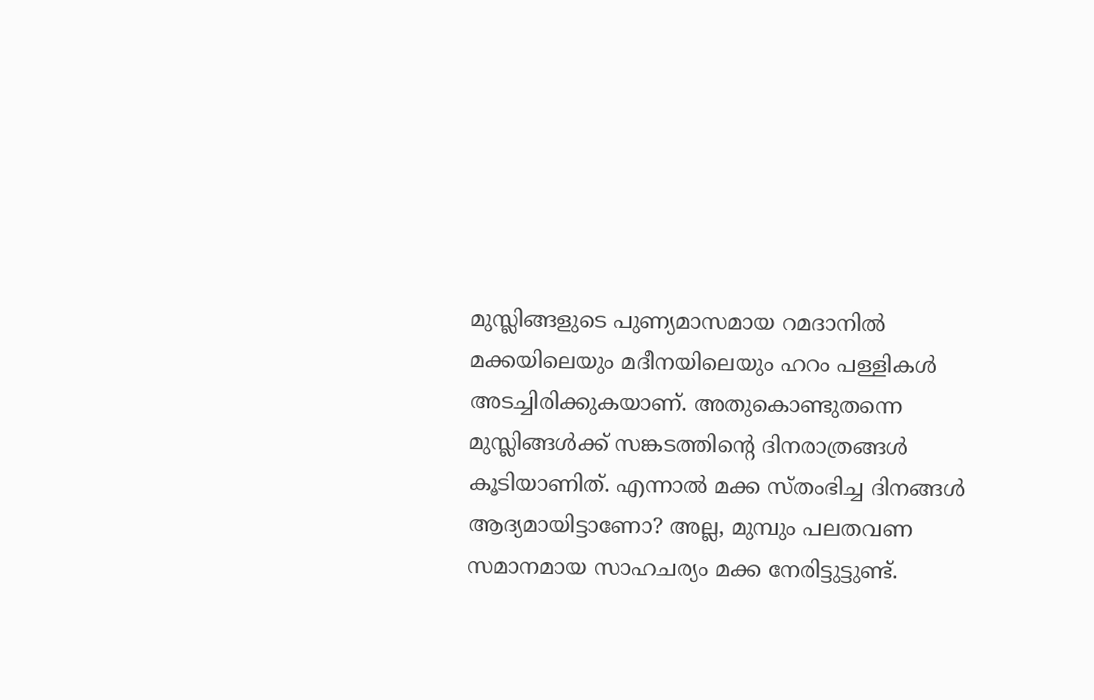മുസ്ലിങ്ങളുടെ പുണ്യമാസമായ റമദാനില്‍ മക്കയിലെയും മദീനയിലെയും ഹറം പള്ളികള്‍ അടച്ചിരിക്കുകയാണ്. അതുകൊണ്ടുതന്നെ മുസ്ലിങ്ങള്‍ക്ക് സങ്കടത്തിന്റെ ദിനരാത്രങ്ങള്‍ കൂടിയാണിത്. എന്നാല്‍ മക്ക സ്തംഭിച്ച ദിനങ്ങള്‍ ആദ്യമായിട്ടാണോ? അല്ല, മുമ്പും പലതവണ സമാനമായ സാഹചര്യം മക്ക നേരിട്ടുട്ടുണ്ട്.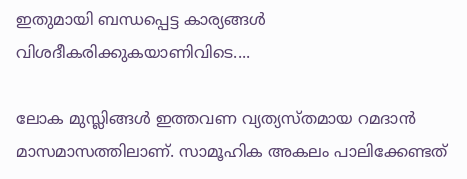ഇതുമായി ബന്ധപ്പെട്ട കാര്യങ്ങള്‍ വിശദീകരിക്കുകയാണിവിടെ....

ലോക മുസ്ലിങ്ങള്‍ ഇത്തവണ വ്യത്യസ്തമായ റമദാന്‍ മാസമാസത്തിലാണ്. സാമൂഹിക അകലം പാലിക്കേണ്ടത്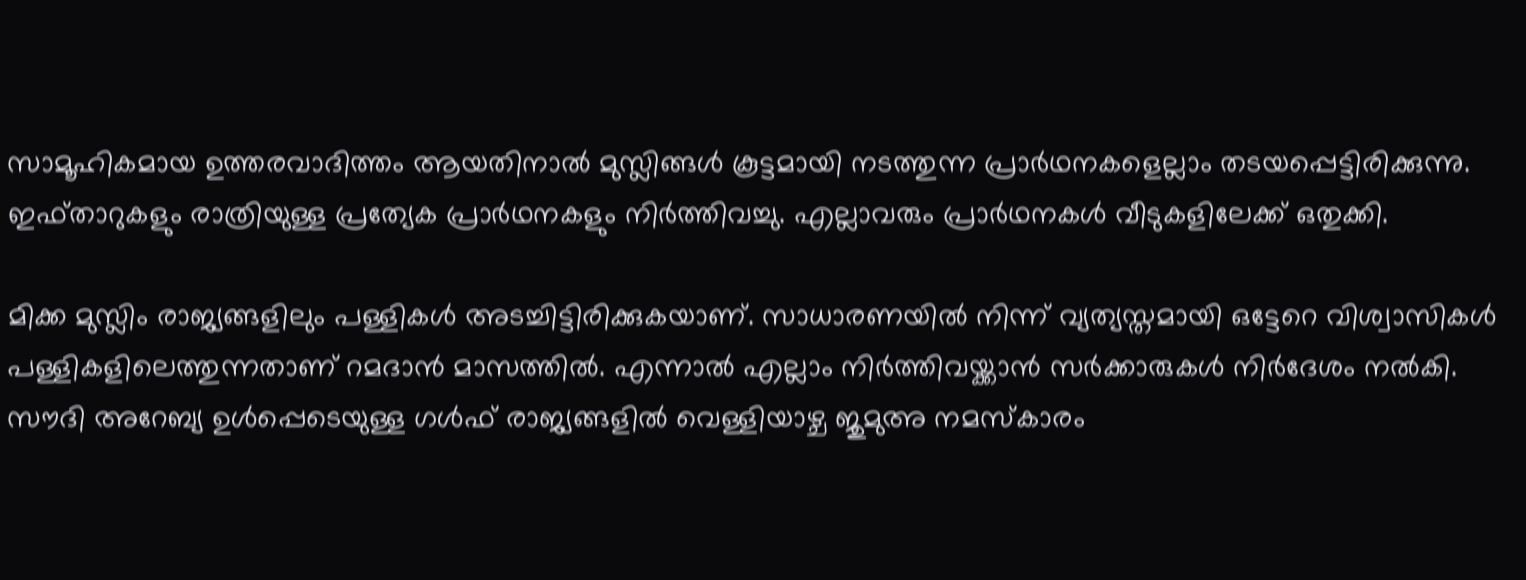സാമൂഹികമായ ഉത്തരവാദിത്തം ആയതിനാൽ മുസ്ലിങ്ങള്‍ കൂട്ടമായി നടത്തുന്ന പ്രാര്‍ഥനകളെല്ലാം തടയപ്പെട്ടിരിക്കുന്നു. ഇഫ്താറുകളും രാത്രിയുള്ള പ്രത്യേക പ്രാര്‍ഥനകളും നിര്‍ത്തിവച്ചു. എല്ലാവരും പ്രാര്‍ഥനകള്‍ വീടുകളിലേക്ക് ഒതുക്കി.

മിക്ക മുസ്ലിം രാജ്യങ്ങളിലും പള്ളികള്‍ അടച്ചിട്ടിരിക്കുകയാണ്. സാധാരണയില്‍ നിന്ന് വ്യത്യസ്തമായി ഒട്ടേറെ വിശ്വാസികള്‍ പള്ളികളിലെത്തുന്നതാണ് റമദാന്‍ മാസത്തില്‍. എന്നാല്‍ എല്ലാം നിര്‍ത്തിവയ്ക്കാന്‍ സര്‍ക്കാരുകള്‍ നിര്‍ദേശം നല്‍കി. സൗദി അറേബ്യ ഉള്‍പ്പെടെയുള്ള ഗള്‍ഫ് രാജ്യങ്ങളില്‍ വെള്ളിയാഴ്ച ജുമുഅ നമസ്‌കാരം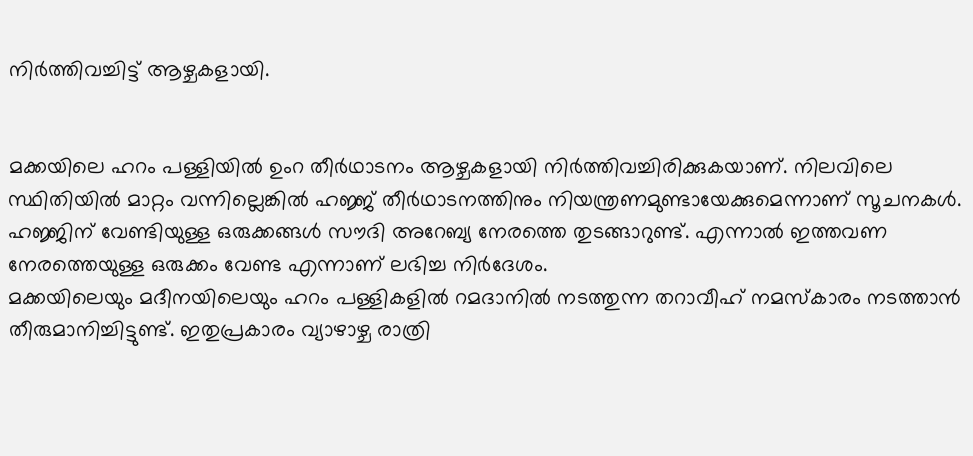നിര്‍ത്തിവച്ചിട്ട് ആഴ്ചകളായി.


മക്കയിലെ ഹറം പള്ളിയില്‍ ഉംറ തീര്‍ഥാടനം ആഴ്ചകളായി നിര്‍ത്തിവച്ചിരിക്കുകയാണ്. നിലവിലെ സ്ഥിതിയില്‍ മാറ്റം വന്നില്ലെങ്കില്‍ ഹജ്ജ് തീര്‍ഥാടനത്തിനും നിയന്ത്രണമുണ്ടായേക്കുമെന്നാണ് സൂചനകള്‍. ഹജ്ജിന് വേണ്ടിയുള്ള ഒരുക്കങ്ങള്‍ സൗദി അറേബ്യ നേരത്തെ തുടങ്ങാറുണ്ട്. എന്നാല്‍ ഇത്തവണ നേരത്തെയുള്ള ഒരുക്കം വേണ്ട എന്നാണ് ലഭിച്ച നിര്‍ദേശം.
മക്കയിലെയും മദീനയിലെയും ഹറം പള്ളികളില്‍ റമദാനില്‍ നടത്തുന്ന തറാവീഹ് നമസ്‌കാരം നടത്താന്‍ തീരുമാനിച്ചിട്ടുണ്ട്. ഇതുപ്രകാരം വ്യാഴാഴ്ച രാത്രി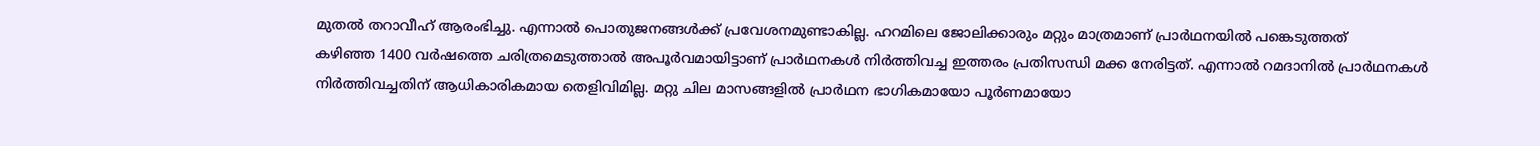മുതല്‍ തറാവീഹ് ആരംഭിച്ചു. എന്നാല്‍ പൊതുജനങ്ങള്‍ക്ക് പ്രവേശനമുണ്ടാകില്ല. ഹറമിലെ ജോലിക്കാരും മറ്റും മാത്രമാണ് പ്രാര്‍ഥനയില്‍ പങ്കെടുത്തത്
കഴിഞ്ഞ 1400 വര്‍ഷത്തെ ചരിത്രമെടുത്താല്‍ അപൂര്‍വമായിട്ടാണ് പ്രാര്‍ഥനകള്‍ നിര്‍ത്തിവച്ച ഇത്തരം പ്രതിസന്ധി മക്ക നേരിട്ടത്. എന്നാല്‍ റമദാനില്‍ പ്രാര്‍ഥനകള്‍ നിര്‍ത്തിവച്ചതിന് ആധികാരികമായ തെളിവിമില്ല. മറ്റു ചില മാസങ്ങളില്‍ പ്രാര്‍ഥന ഭാഗികമായോ പൂര്‍ണമായോ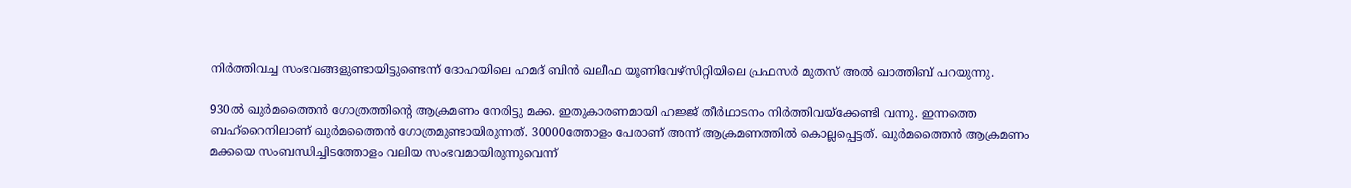നിര്‍ത്തിവച്ച സംഭവങ്ങളുണ്ടായിട്ടുണ്ടെന്ന് ദോഹയിലെ ഹമദ് ബിന്‍ ഖലീഫ യൂണിവേഴ്‌സിറ്റിയിലെ പ്രഫസര്‍ മുതസ് അല്‍ ഖാത്തിബ് പറയുന്നു.

930ല്‍ ഖുര്‍മത്തൈന്‍ ഗോത്രത്തിന്റെ ആക്രമണം നേരിട്ടു മക്ക. ഇതുകാരണമായി ഹജ്ജ് തീര്‍ഥാടനം നിര്‍ത്തിവയ്‌ക്കേണ്ടി വന്നു. ഇന്നത്തെ ബഹ്‌റൈനിലാണ് ഖുര്‍മത്തൈന്‍ ഗോത്രമുണ്ടായിരുന്നത്. 30000ത്തോളം പേരാണ് അന്ന് ആക്രമണത്തില്‍ കൊല്ലപ്പെട്ടത്. ഖുര്‍മത്തൈന്‍ ആക്രമണം മക്കയെ സംബന്ധിച്ചിടത്തോളം വലിയ സംഭവമായിരുന്നുവെന്ന്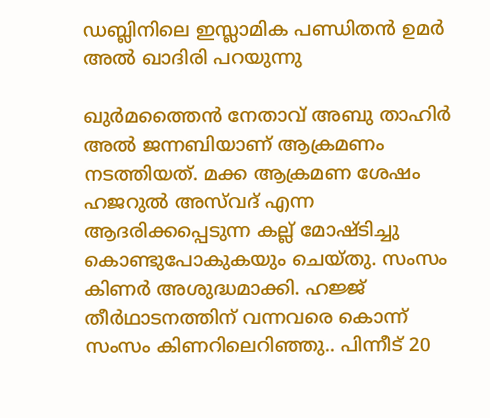ഡബ്ലിനിലെ ഇസ്ലാമിക പണ്ഡിതന്‍ ഉമര്‍ അല്‍ ഖാദിരി പറയുന്നു

ഖുര്‍മത്തൈന്‍ നേതാവ് അബു താഹിര്‍ അല്‍ ജന്നബിയാണ് ആക്രമണം നടത്തിയത്. മക്ക ആക്രമണ ശേഷം ഹജറുല്‍ അസ്‌വദ് എന്ന ആദരിക്കപ്പെടുന്ന കല്ല് മോഷ്ടിച്ചു കൊണ്ടുപോകുകയും ചെയ്തു. സംസം കിണര്‍ അശുദ്ധമാക്കി. ഹജ്ജ് തീര്‍ഥാടനത്തിന് വന്നവരെ കൊന്ന് സംസം കിണറിലെറിഞ്ഞു.. പിന്നീട് 20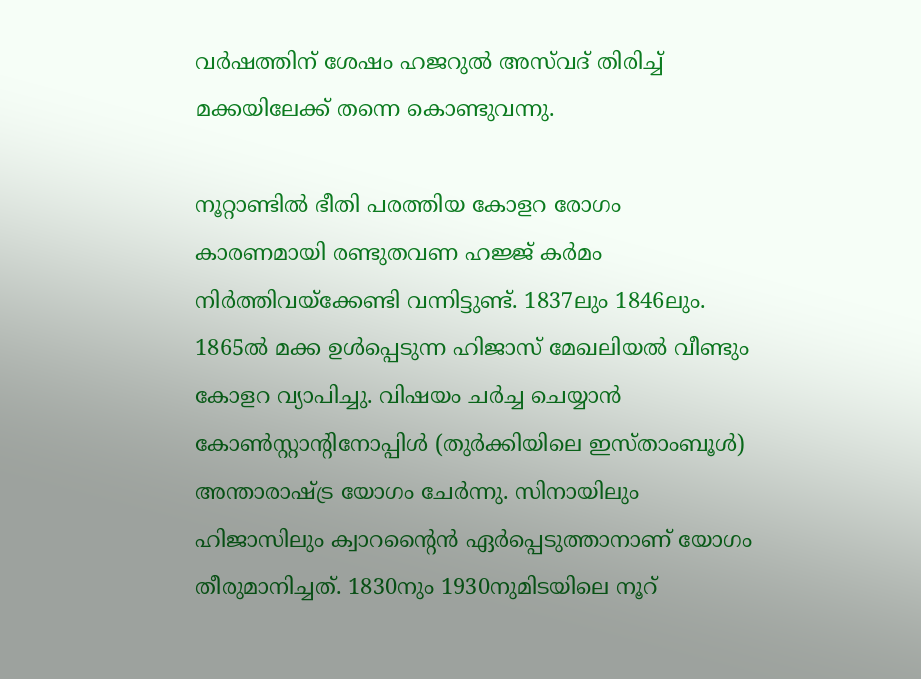വര്‍ഷത്തിന് ശേഷം ഹജറുല്‍ അസ്‌വദ് തിരിച്ച് മക്കയിലേക്ക് തന്നെ കൊണ്ടുവന്നു.

നൂറ്റാണ്ടില്‍ ഭീതി പരത്തിയ കോളറ രോഗം കാരണമായി രണ്ടുതവണ ഹജ്ജ് കര്‍മം നിര്‍ത്തിവയ്‌ക്കേണ്ടി വന്നിട്ടുണ്ട്. 1837ലും 1846ലും. 1865ല്‍ മക്ക ഉള്‍പ്പെടുന്ന ഹിജാസ് മേഖലിയല്‍ വീണ്ടും കോളറ വ്യാപിച്ചു. വിഷയം ചര്‍ച്ച ചെയ്യാന്‍ കോണ്‍സ്റ്റാന്റിനോപ്പിള്‍ (തുര്‍ക്കിയിലെ ഇസ്താംബൂള്‍) അന്താരാഷ്ട്ര യോഗം ചേര്‍ന്നു. സിനായിലും ഹിജാസിലും ക്വാറന്റൈന്‍ ഏര്‍പ്പെടുത്താനാണ് യോഗം തീരുമാനിച്ചത്. 1830നും 1930നുമിടയിലെ നൂറ്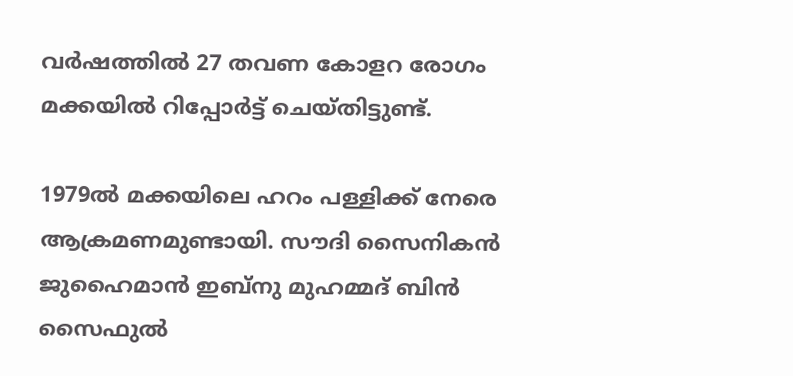വര്‍ഷത്തില്‍ 27 തവണ കോളറ രോഗം മക്കയില്‍ റിപ്പോര്‍ട്ട് ചെയ്തിട്ടുണ്ട്.

1979ല്‍ മക്കയിലെ ഹറം പള്ളിക്ക് നേരെ ആക്രമണമുണ്ടായി. സൗദി സൈനികന്‍ ജുഹൈമാന്‍ ഇബ്‌നു മുഹമ്മദ് ബിന്‍ സൈഫുല്‍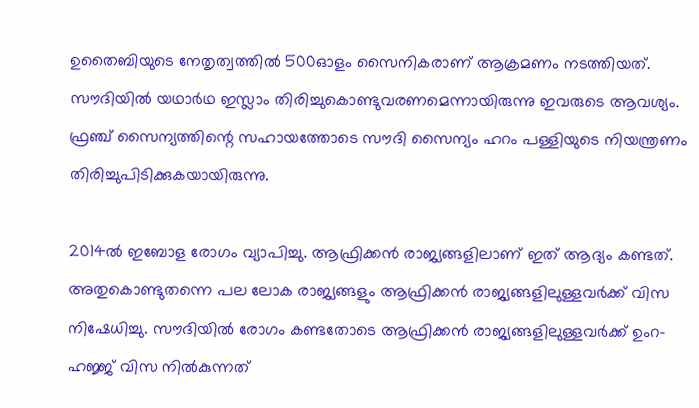ഉതൈബിയുടെ നേതൃത്വത്തില്‍ 500ഓളം സൈനികരാണ് ആക്രമണം നടത്തിയത്. സൗദിയില്‍ യഥാര്‍ഥ ഇസ്ലാം തിരിച്ചുകൊണ്ടുവരണമെന്നായിരുന്നു ഇവരുടെ ആവശ്യം. ഫ്രഞ്ച് സൈന്യത്തിന്റെ സഹായത്തോടെ സൗദി സൈന്യം ഹറം പള്ളിയുടെ നിയന്ത്രണം തിരിച്ചുപിടിക്കുകയായിരുന്നു.

2014ല്‍ ഇബോള രോഗം വ്യാപിച്ചു. ആഫ്രിക്കന്‍ രാജ്യങ്ങളിലാണ് ഇത് ആദ്യം കണ്ടത്. അതുകൊണ്ടുതന്നെ പല ലോക രാജ്യങ്ങളും ആഫ്രിക്കന്‍ രാജ്യങ്ങളിലുള്ളവര്‍ക്ക് വിസ നിഷേധിച്ചു. സൗദിയില്‍ രോഗം കണ്ടതോടെ ആഫ്രിക്കന്‍ രാജ്യങ്ങളിലുള്ളവര്‍ക്ക് ഉംറ-ഹജ്ജ് വിസ നില്‍കുന്നത്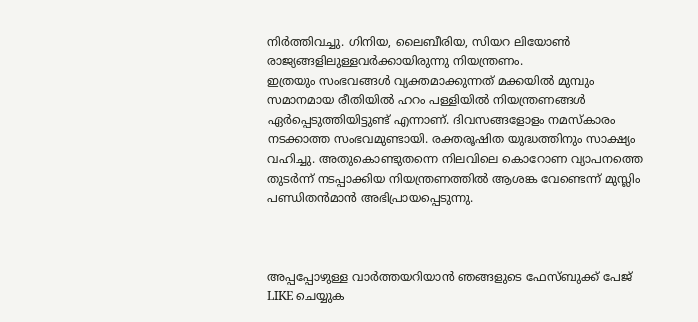നിര്‍ത്തിവച്ചു. ഗിനിയ, ലൈബീരിയ, സിയറ ലിയോണ്‍ രാജ്യങ്ങളിലുള്ളവര്‍ക്കായിരുന്നു നിയന്ത്രണം.
ഇത്രയും സംഭവങ്ങള്‍ വ്യക്തമാക്കുന്നത് മക്കയില്‍ മുമ്പും സമാനമായ രീതിയില്‍ ഹറം പള്ളിയില്‍ നിയന്ത്രണങ്ങള്‍ ഏര്‍പ്പെടുത്തിയിട്ടുണ്ട് എന്നാണ്. ദിവസങ്ങളോളം നമസ്‌കാരം നടക്കാത്ത സംഭവമുണ്ടായി. രക്തരൂഷിത യുദ്ധത്തിനും സാക്ഷ്യം വഹിച്ചു. അതുകൊണ്ടുതന്നെ നിലവിലെ കൊറോണ വ്യാപനത്തെ തുടര്‍ന്ന് നടപ്പാക്കിയ നിയന്ത്രണത്തില്‍ ആശങ്ക വേണ്ടെന്ന് മുസ്ലിം പണ്ഡിതന്‍മാന്‍ അഭിപ്രായപ്പെടുന്നു.



അപ്പപ്പോഴുള്ള വാര്‍ത്തയറിയാന്‍ ഞങ്ങളുടെ ഫേസ്‌ബുക്ക്‌ പേജ് LIKE ചെയ്യുക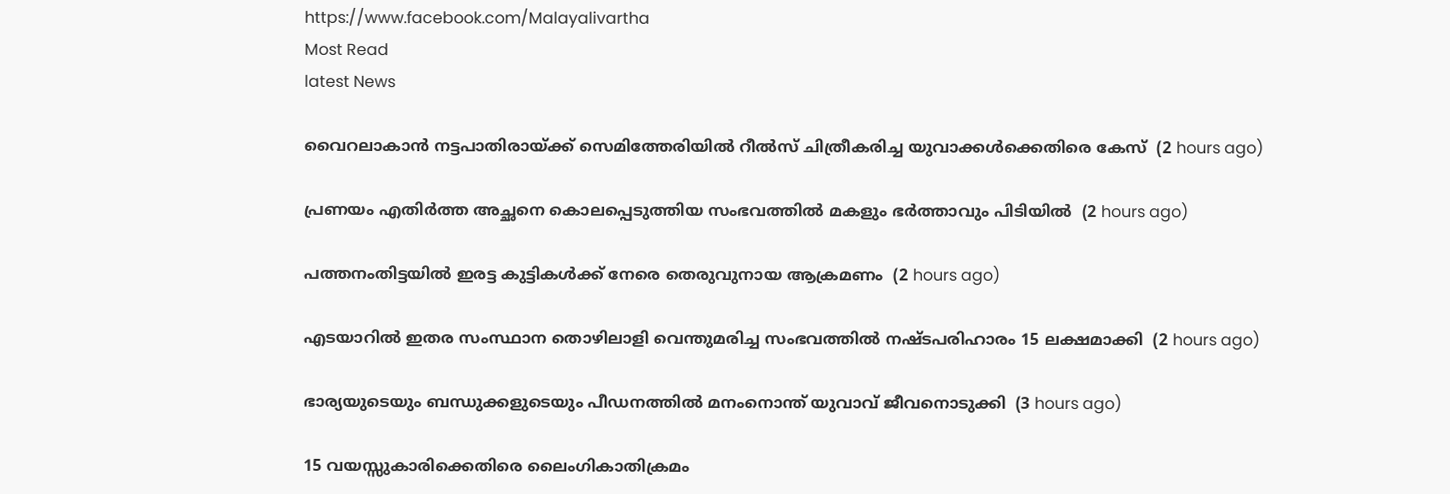https://www.facebook.com/Malayalivartha
Most Read
latest News

വൈറലാകാന്‍ നട്ടപാതിരായ്ക്ക് സെമിത്തേരിയില്‍ റീല്‍സ് ചിത്രീകരിച്ച യുവാക്കള്‍ക്കെതിരെ കേസ്  (2 hours ago)

പ്രണയം എതിര്‍ത്ത അച്ഛനെ കൊലപ്പെടുത്തിയ സംഭവത്തില്‍ മകളും ഭര്‍ത്താവും പിടിയില്‍  (2 hours ago)

പത്തനംതിട്ടയില്‍ ഇരട്ട കുട്ടികള്‍ക്ക് നേരെ തെരുവുനായ ആക്രമണം  (2 hours ago)

എടയാറില്‍ ഇതര സംസ്ഥാന തൊഴിലാളി വെന്തുമരിച്ച സംഭവത്തില്‍ നഷ്ടപരിഹാരം 15 ലക്ഷമാക്കി  (2 hours ago)

ഭാര്യയുടെയും ബന്ധുക്കളുടെയും പീഡനത്തില്‍ മനംനൊന്ത് യുവാവ് ജീവനൊടുക്കി  (3 hours ago)

15 വയസ്സുകാരിക്കെതിരെ ലൈംഗികാതിക്രമം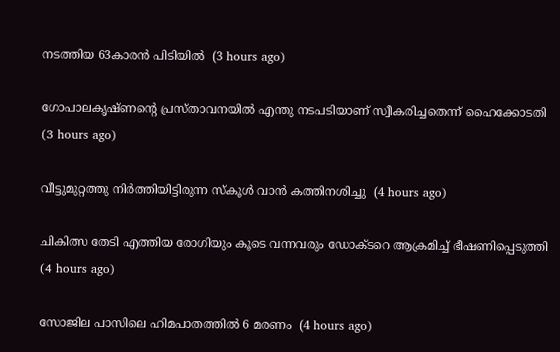നടത്തിയ 63കാരന്‍ പിടിയില്‍  (3 hours ago)

ഗോപാലകൃഷ്ണന്റെ പ്രസ്താവനയില്‍ എന്തു നടപടിയാണ് സ്വീകരിച്ചതെന്ന് ഹൈക്കോടതി  (3 hours ago)

വീട്ടുമുറ്റത്തു നിര്‍ത്തിയിട്ടിരുന്ന സ്‌കൂള്‍ വാന്‍ കത്തിനശിച്ചു  (4 hours ago)

ചികിത്സ തേടി എത്തിയ രോഗിയും കൂടെ വന്നവരും ഡോക്ടറെ ആക്രമിച്ച് ഭീഷണിപ്പെടുത്തി  (4 hours ago)

സോജില പാസിലെ ഹിമപാതത്തില്‍ 6 മരണം  (4 hours ago)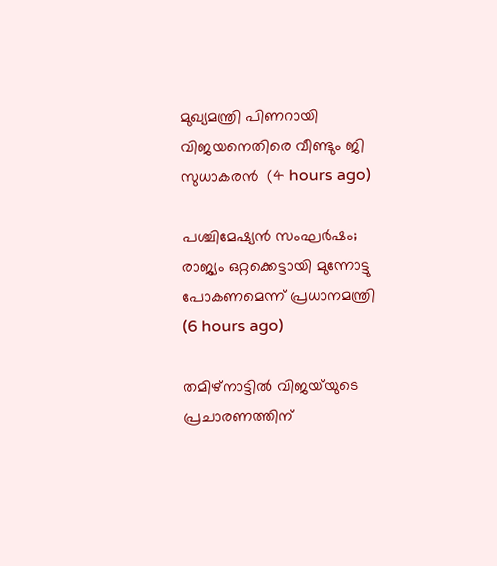മുഖ്യമന്ത്രി പിണറായി വിജയനെതിരെ വീണ്ടും ജി സുധാകരന്‍  (4 hours ago)

പശ്ചിമേഷ്യന്‍ സംഘര്‍ഷം; രാജ്യം ഒറ്റക്കെട്ടായി മുന്നോട്ടു പോകണമെന്ന് പ്രധാനമന്ത്രി  (6 hours ago)

തമിഴ്‌നാട്ടില്‍ വിജയ്‌യുടെ പ്രചാരണത്തിന്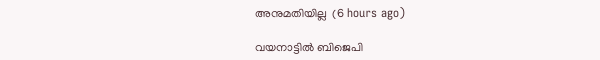അനുമതിയില്ല  (6 hours ago)

വയനാട്ടില്‍ ബിജെപി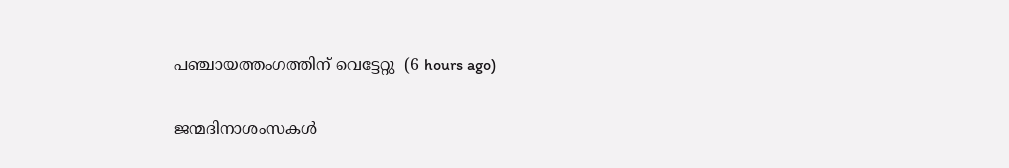പഞ്ചായത്തംഗത്തിന് വെട്ടേറ്റു  (6 hours ago)

ജന്മദിനാശംസകള്‍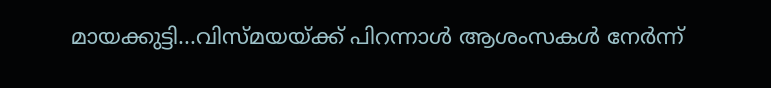മായക്കുട്ടി...വിസ്മയയ്ക്ക് പിറന്നാള്‍ ആശംസകള്‍ നേര്‍ന്ന്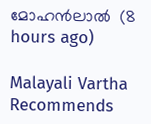മോഹന്‍ലാല്‍  (8 hours ago)

Malayali Vartha Recommends